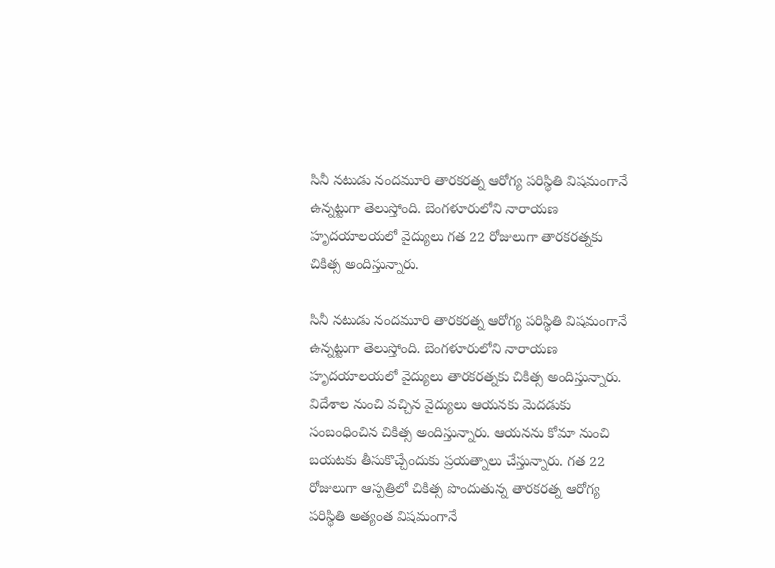సినీ నటుడు నందమూరి తారకరత్న ఆరోగ్య పరిస్థితి విషమంగానే ఉన్నట్టుగా తెలుస్తోంది. బెంగళూరులోని నారాయణ హృదయాలయలో వైద్యులు గత 22 రోజులుగా తారకరత్నకు చికిత్స అందిస్తున్నారు.

సినీ నటుడు నందమూరి తారకరత్న ఆరోగ్య పరిస్థితి విషమంగానే ఉన్నట్టుగా తెలుస్తోంది. బెంగళూరులోని నారాయణ హృదయాలయలో వైద్యులు తారకరత్నకు చికిత్స అందిస్తున్నారు. విదేశాల నుంచి వచ్చిన వైద్యులు ఆయనకు మెదడుకు సంబంధించిన చికిత్స అందిస్తున్నారు. ఆయనను కోమా నుంచి బయటకు తీసుకొచ్చేందుకు ప్రయత్నాలు చేస్తున్నారు. గత 22 రోజులుగా ఆస్పత్రిలో చికిత్స పొందుతున్న తారకరత్న ఆరోగ్య పరిస్థితి అత్యంత విషమంగానే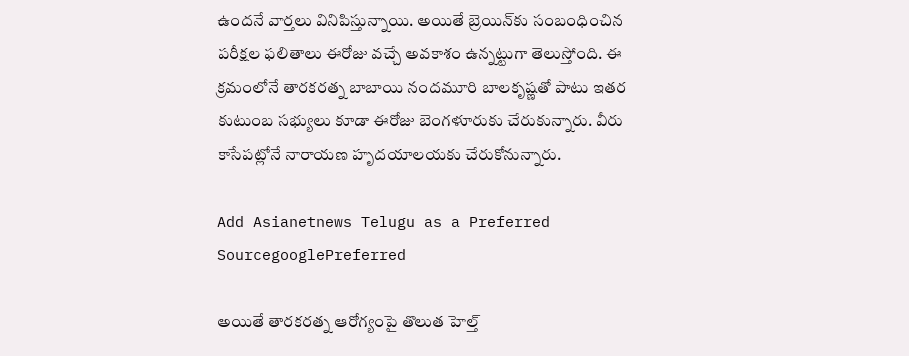ఉందనే వార్తలు వినిపిస్తున్నాయి. అయితే బ్రెయిన్‌కు సంబంధించిన పరీక్షల ఫలితాలు ఈరోజు వచ్చే అవకాశం ఉన్నట్టుగా తెలుస్తోంది. ఈ క్రమంలోనే తారకరత్న బాబాయి నందమూరి బాలకృష్ణతో పాటు ఇతర కుటుంబ సభ్యులు కూడా ఈరోజు బెంగళూరుకు చేరుకున్నారు. వీరు కాసేపట్లోనే నారాయణ హృదయాలయకు చేరుకోనున్నారు.

Add Asianetnews Telugu as a Preferred SourcegooglePreferred

అయితే తారకరత్న ఆరోగ్యంపై తొలుత హెల్త్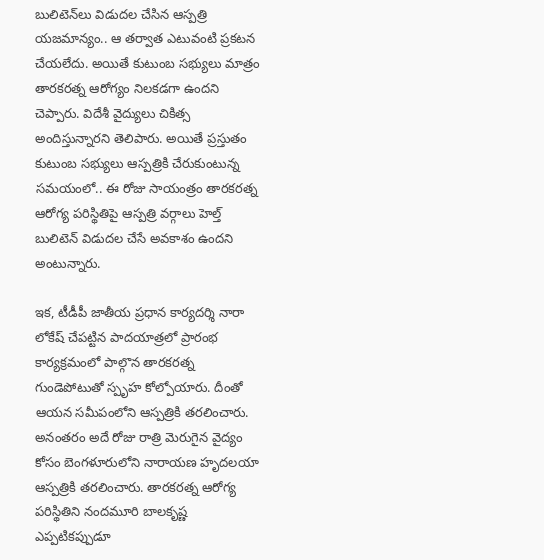బులిటెన్‌లు విడుదల చేసిన ఆస్పత్రి యజమాన్యం.. ఆ తర్వాత ఎటువంటి ప్రకటన చేయలేదు. అయితే కుటుంబ సభ్యులు మాత్రం తారకరత్న ఆరోగ్యం నిలకడగా ఉందని చెప్పారు. విదేశీ వైద్యులు చికిత్స అందిస్తున్నారని తెలిపారు. అయితే ప్రస్తుతం కుటుంబ సభ్యులు ఆస్పత్రికి చేరుకుంటున్న సమయంలో.. ఈ రోజు సాయంత్రం తారకరత్న ఆరోగ్య పరిస్థితిపై ఆస్పత్రి వర్గాలు హెల్త్ బులిటెన్ విడుదల చేసే అవకాశం ఉందని అంటున్నారు.

ఇక, టీడీపీ జాతీయ ప్రధాన కార్యదర్శి నారా లోకేష్ చేపట్టిన పాదయాత్ర‌లో ప్రారంభ కార్యక్రమంలో పాల్గొన తారకరత్న గుండెపోటుతో స్పృహ కోల్పోయారు. దీంతో ఆయన సమీపంలోని ఆస్పత్రికి తరలించారు. అనంతరం అదే రోజు రాత్రి మెరుగైన వైద్యం కోసం బెంగళూరులోని నారాయణ హృదలయా ఆస్పత్రికి తరలించారు. తారకరత్న ఆరోగ్య పరిస్థితిని నందమూరి బాలకృష్ణ ఎప్పటికప్పుడూ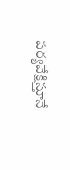పర్యవేక్షిస్తూనే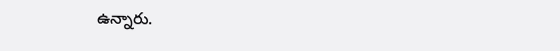ఉన్నారు.